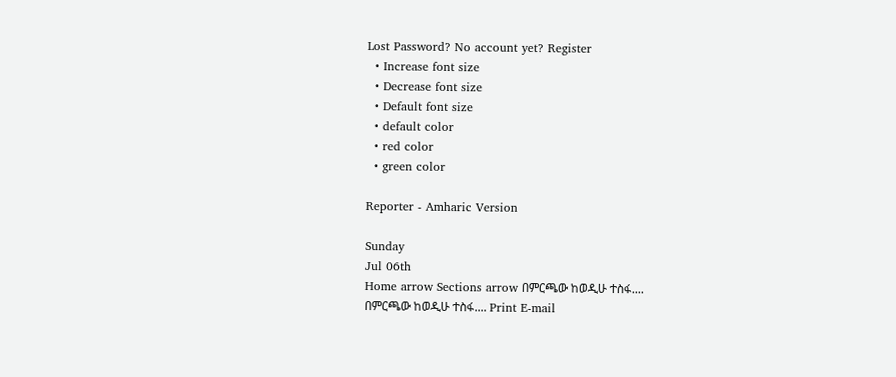Lost Password? No account yet? Register
  • Increase font size
  • Decrease font size
  • Default font size
  • default color
  • red color
  • green color

Reporter - Amharic Version

Sunday
Jul 06th
Home arrow Sections arrow በምርጫው ከወዲሁ ተስፋ....
በምርጫው ከወዲሁ ተስፋ.... Print E-mail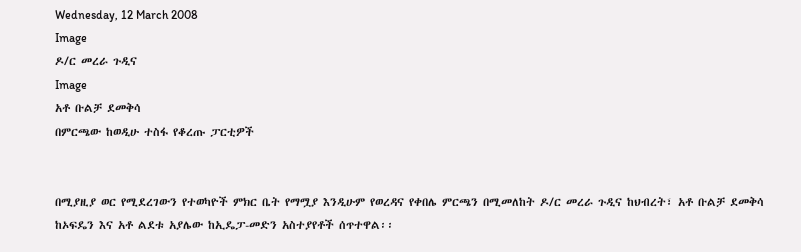Wednesday, 12 March 2008
Image
ዶ/ር መረራ ጉዲና
Image
አቶ ቡልቻ ደመቅሳ
በምርጫው ከወዲሁ ተስፋ የቆረጡ ፓርቲዎች


በሚያዚያ ወር የሚደረገውን የተወካዮች ምክር ቤት የማሟያ እንዲሁም የወረዳና የቀበሌ ምርጫን በሚመለከት ዶ/ር መረራ ጉዲና ከህብረት፣ አቶ ቡልቻ ደመቅሳ ከኦፍዴን እና አቶ ልደቱ አያሌው ከኢዴፓ-መድን አስተያየቶች ሰጥተዋል፡፡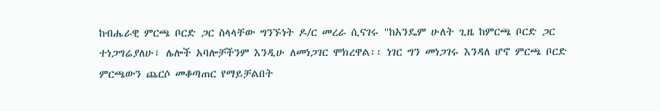ከብሔራዊ ምርጫ ቦርድ ጋር ስላላቸው ግንኙነት ዶ/ር መረራ ሲናገሩ "ከአንዴም ሁለት ጊዜ ከምርጫ ቦርድ ጋር ተነጋግሬያለሁ፣ ሌሎች አባሎቻችንም እንዲሁ ለመነጋገር ሞክረዋል፡፡ ነገር ግን መነጋገሩ እንዳለ ሆኖ ምርጫ ቦርድ ምርጫውን ጨርሶ መቆጣጠር የማይቻልበት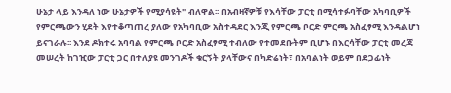ሁኔታ ላይ እንዳለ ነው ሁኔታዎች የሚያሳዩት" ብለዋል፡፡ በአብዛኛዎቹ የእሳቸው ፓርቲ በሚሳተፉባቸው አካባቢዎች የምርጫውን ሂደት እየተቆጣጠረ ያለው የአካባቢው አስተዳደር እንጂ የምርጫ ቦርድ ምርጫ አስፈፃሚ እንዳልሆነ ይናገራሉ፡፡ እንደ ዶክተሩ አባባል የምርጫ ቦርድ አስፈፃሚ ተብለው የተመደቡትም ቢሆኑ በእርሳቸው ፓርቲ መረጃ መሠረት ከገዢው ፓርቲ ጋር በተለያዩ መንገዶች ቁርኝት ያላቸውና በካድሬነት፣ በአባልነት ወይም በደጋፊነት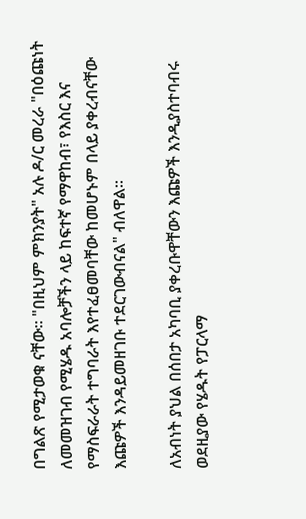በግልጽ የሚታወቁ ናቸው፡፡ "በዚህም ምክንያት" አሉ ዶ/ር መረራ "በዕጩነት ለመመዝገብ የሚሄዱ አባሎቻችን ላይ ከፍተኛ የማዋከብ፣ የእስር እና የማስፍራራት ተግባራት እየተፈፀመባቸው ከመሆኑም በላይ ያቀረብናቸው እጩዎች እንዳይመዘገቡ ተደርገውብናል" ብለዋል፡፡

ለአብነት ያህል በሰበታ አካባቢ ያቀረቡዋቸውን እጩዎች እንዲያስተባብሩ ወደዚያው የሄዱት የፓርላማ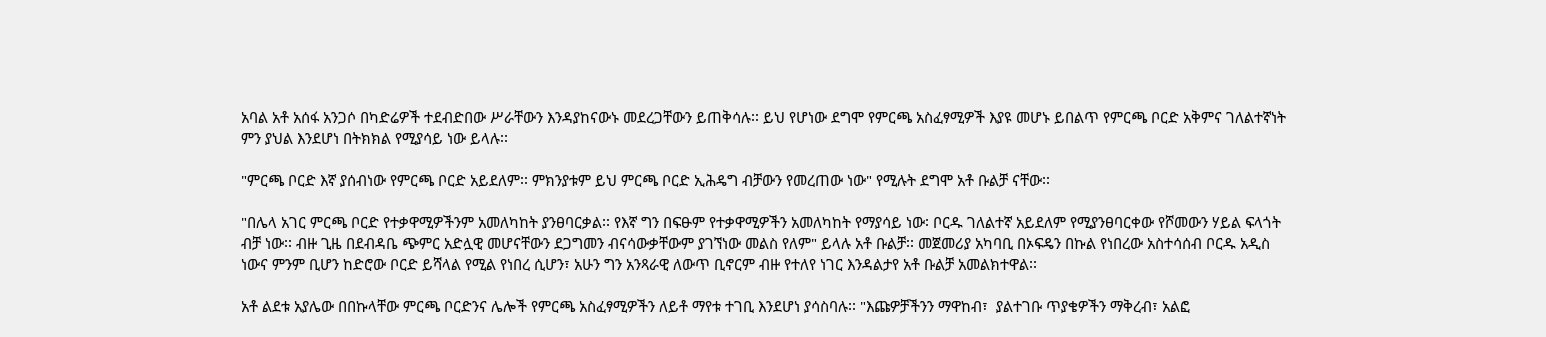አባል አቶ አሰፋ አንጋሶ በካድሬዎች ተደብድበው ሥራቸውን እንዳያከናውኑ መደረጋቸውን ይጠቅሳሉ፡፡ ይህ የሆነው ደግሞ የምርጫ አስፈፃሚዎች እያዩ መሆኑ ይበልጥ የምርጫ ቦርድ አቅምና ገለልተኛነት ምን ያህል እንደሆነ በትክክል የሚያሳይ ነው ይላሉ፡፡

"ምርጫ ቦርድ እኛ ያሰብነው የምርጫ ቦርድ አይደለም፡፡ ምክንያቱም ይህ ምርጫ ቦርድ ኢሕዴግ ብቻውን የመረጠው ነው" የሚሉት ደግሞ አቶ ቡልቻ ናቸው፡፡

"በሌላ አገር ምርጫ ቦርድ የተቃዋሚዎችንም አመለካከት ያንፀባርቃል፡፡ የእኛ ግን በፍፁም የተቃዋሚዎችን አመለካከት የማያሳይ ነው፡ ቦርዱ ገለልተኛ አይደለም የሚያንፀባርቀው የሾመውን ሃይል ፍላጎት ብቻ ነው፡፡ ብዙ ጊዜ በደብዳቤ ጭምር አድሏዊ መሆናቸውን ደጋግመን ብናሳውቃቸውም ያገኘነው መልስ የለም" ይላሉ አቶ ቡልቻ፡፡ መጀመሪያ አካባቢ በኦፍዴን በኩል የነበረው አስተሳሰብ ቦርዱ አዲስ ነውና ምንም ቢሆን ከድሮው ቦርድ ይሻላል የሚል የነበረ ሲሆን፣ አሁን ግን አንጻራዊ ለውጥ ቢኖርም ብዙ የተለየ ነገር እንዳልታየ አቶ ቡልቻ አመልክተዋል፡፡

አቶ ልደቱ አያሌው በበኩላቸው ምርጫ ቦርድንና ሌሎች የምርጫ አስፈፃሚዎችን ለይቶ ማየቱ ተገቢ እንደሆነ ያሳስባሉ፡፡ "እጩዎቻችንን ማዋከብ፣  ያልተገቡ ጥያቄዎችን ማቅረብ፣ አልፎ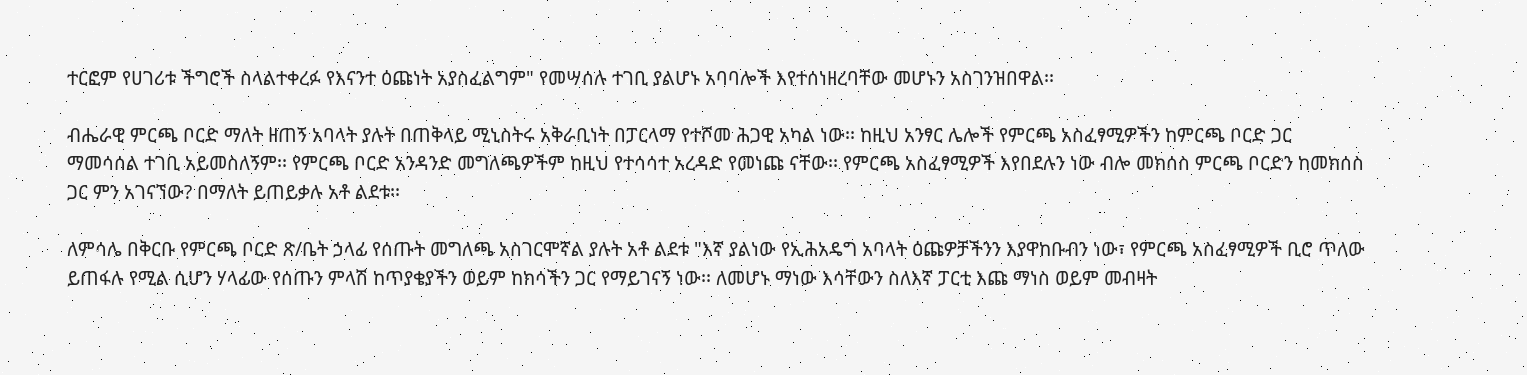ተርፎም የሀገሪቱ ችግሮች ስላልተቀረፉ የእናንተ ዕጩነት አያስፈልግም" የመሣሰሉ ተገቢ ያልሆኑ አባባሎች እየተሰነዘረባቸው መሆኑን አስገንዝበዋል፡፡

ብሔራዊ ምርጫ ቦርድ ማለት ዘጠኝ አባላት ያሉት በጠቅላይ ሚኒስትሩ አቅራቢነት በፓርላማ የተሾመ ሕጋዊ አካል ነው፡፡ ከዚህ አንፃር ሌሎች የምርጫ አስፈፃሚዎችን ከምርጫ ቦርድ ጋር ማመሳሰል ተገቢ አይመስለኝም፡፡ የምርጫ ቦርድ አንዳንድ መግለጫዎችም ከዚህ የተሳሳተ አረዳድ የመነጩ ናቸው፡፡ የምርጫ አስፈፃሚዎች እየበደሉን ነው ብሎ መክሰስ ምርጫ ቦርድን ከመክሰስ ጋር ምን አገናኘው? በማለት ይጠይቃሉ አቶ ልደቱ፡፡

ለምሳሌ በቅርቡ የምርጫ ቦርድ ጽ/ቤት ኃላፊ የሰጡት መግለጫ አስገርሞኛል ያሉት አቶ ልደቱ "እኛ ያልነው የኢሕአዴግ አባላት ዕጩዎቻችንን እያዋከቡብን ነው፣ የምርጫ አስፈፃሚዎች ቢሮ ጥለው ይጠፋሉ የሚል ሲሆን ሃላፊው የሰጡን ምላሽ ከጥያቄያችን ወይም ከክሳችን ጋር የማይገናኝ ነው፡፡ ለመሆኑ ማነው እሳቸውን ስለእኛ ፓርቲ እጩ ማነስ ወይም መብዛት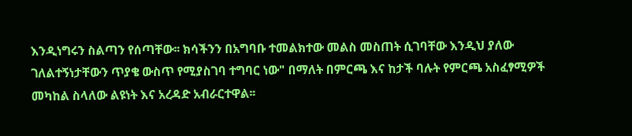እንዲነግሩን ስልጣን የሰጣቸው፡፡ ክሳችንን በአግባቡ ተመልክተው መልስ መስጠት ሲገባቸው እንዲህ ያለው ገለልተኝነታቸውን ጥያቄ ውስጥ የሚያስገባ ተግባር ነው" በማለት በምርጫ እና ከታች ባሉት የምርጫ አስፈፃሚዎች መካከል ስላለው ልዩነት እና አረዳድ አብራርተዋል፡፡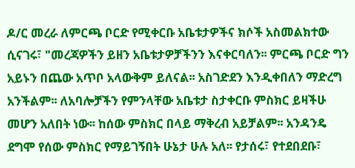ዶ/ር መረራ ለምርጫ ቦርድ የሚቀርቡ አቤቱታዎችና ክሶች አስመልክተው ሲናገሩ፣ "መረጃዎችን ይዘን አቤቱታዎቻችንን እናቀርባለን፡፡ ምርጫ ቦርድ ግን አይኑን በጨው አጥቦ አላውቅም ይለናል፡፡ አስገድደን እንዲቀበለን ማድረግ አንችልም፡፡ ለአባሎቻችን የምንላቸው አቤቱታ ስታቀርቡ ምስክር ይዛችሁ መሆን አለበት ነው፡፡ ከሰው ምስክር በላይ ማቅረብ አይቻልም፡፡ አንዳንዴ ደግሞ የሰው ምስክር የማይገኝበት ሁኔታ ሁሉ አለ፡፡ የታሰሩ፣ የተደበደቡ፣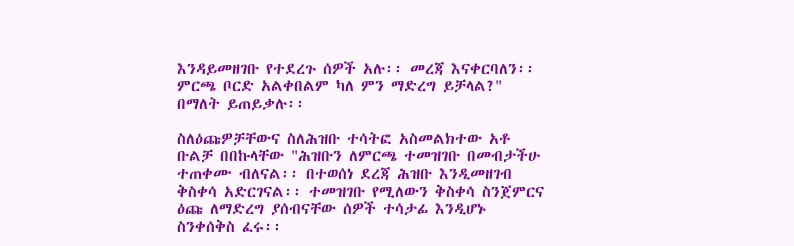እንዳይመዘገቡ የተደረጉ ሰዎች አሉ፡፡ መረጃ እናቀርባለን፡፡ ምርጫ ቦርድ አልቀበልም ካለ ምን ማድረግ ይቻላል?" በማለት ይጠይቃሉ፡፡

ስለዕጩዎቻቸውና ስለሕዝቡ ተሳትፎ አስመልክተው አቶ ቡልቻ በበኩላቸው "ሕዝቡን ለምርጫ ተመዝገቡ በመብታችሁ ተጠቀሙ ብለናል፡፡ በተወሰነ ደረጃ ሕዝቡ እንዲመዘገብ ቅስቀሳ አድርገናል፡፡ ተመዝገቡ የሚለውን ቅስቀሳ ስንጀምርና ዕጩ ለማድረግ ያሰብናቸው ሰዎች ተሳታፊ እንዲሆኑ ስንቀሰቅስ ፈሩ፡፡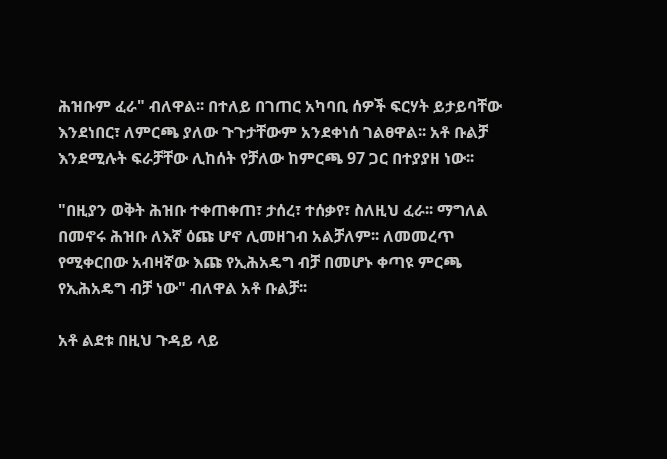ሕዝቡም ፈራ" ብለዋል፡፡ በተለይ በገጠር አካባቢ ሰዎች ፍርሃት ይታይባቸው እንደነበር፣ ለምርጫ ያለው ጉጉታቸውም አንደቀነሰ ገልፀዋል፡፡ አቶ ቡልቻ እንደሚሉት ፍራቻቸው ሊከሰት የቻለው ከምርጫ 97 ጋር በተያያዘ ነው፡፡

"በዚያን ወቅት ሕዝቡ ተቀጠቀጠ፣ ታሰረ፣ ተሰቃየ፣ ስለዚህ ፈራ፡፡ ማግለል በመኖሩ ሕዝቡ ለእኛ ዕጩ ሆኖ ሊመዘገብ አልቻለም፡፡ ለመመረጥ የሚቀርበው አብዛኛው እጩ የኢሕአዴግ ብቻ በመሆኑ ቀጣዩ ምርጫ የኢሕአዴግ ብቻ ነው" ብለዋል አቶ ቡልቻ፡፡

አቶ ልደቱ በዚህ ጉዳይ ላይ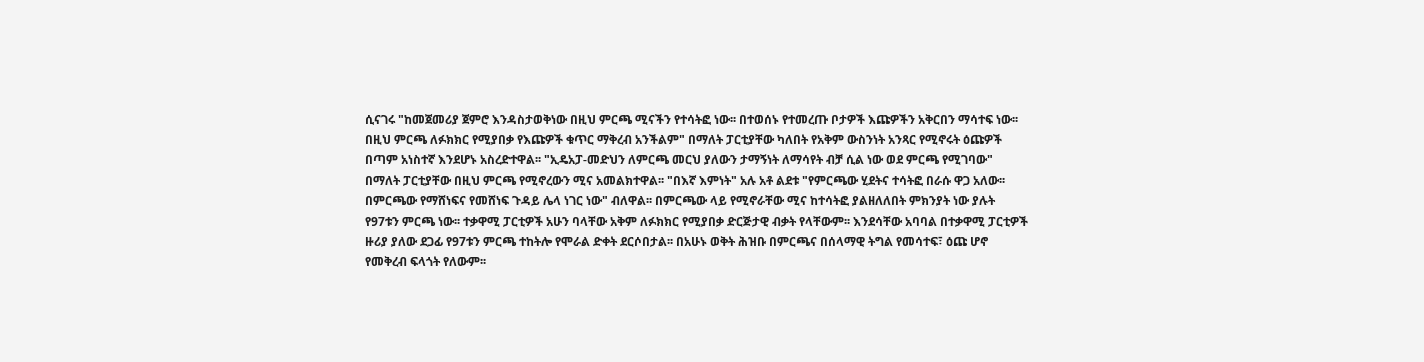ሲናገሩ "ከመጀመሪያ ጀምሮ እንዳስታወቅነው በዚህ ምርጫ ሚናችን የተሳትፎ ነው፡፡ በተወሰኑ የተመረጡ ቦታዎች እጩዎችን አቅርበን ማሳተፍ ነው፡፡ በዚህ ምርጫ ለፉክክር የሚያበቃ የእጩዎች ቁጥር ማቅረብ አንችልም" በማለት ፓርቲያቸው ካለበት የአቅም ውስንነት አንጻር የሚኖሩት ዕጩዎች በጣም አነስተኛ እንደሆኑ አስረድተዋል፡፡ "ኢዴአፓ-መድህን ለምርጫ መርህ ያለውን ታማኝነት ለማሳየት ብቻ ሲል ነው ወደ ምርጫ የሚገባው" በማለት ፓርቲያቸው በዚህ ምርጫ የሚኖረውን ሚና አመልክተዋል፡፡ "በእኛ እምነት" አሉ አቶ ልደቱ "የምርጫው ሂደትና ተሳትፎ በራሱ ዋጋ አለው፡፡ በምርጫው የማሸነፍና የመሸነፍ ጉዳይ ሌላ ነገር ነው" ብለዋል፡፡ በምርጫው ላይ የሚኖራቸው ሚና ከተሳትፎ ያልዘለለበት ምክንያት ነው ያሉት የ97ቱን ምርጫ ነው፡፡ ተቃዋሚ ፓርቲዎች አሁን ባላቸው አቅም ለፉክክር የሚያበቃ ድርጅታዊ ብቃት የላቸውም፡፡ እንደሳቸው አባባል በተቃዋሚ ፓርቲዎች ዙሪያ ያለው ደጋፊ የ97ቱን ምርጫ ተከትሎ የሞራል ድቀት ደርሶበታል፡፡ በአሁኑ ወቅት ሕዝቡ በምርጫና በሰላማዊ ትግል የመሳተፍ፣ ዕጩ ሆኖ የመቅረብ ፍላጎት የለውም፡፡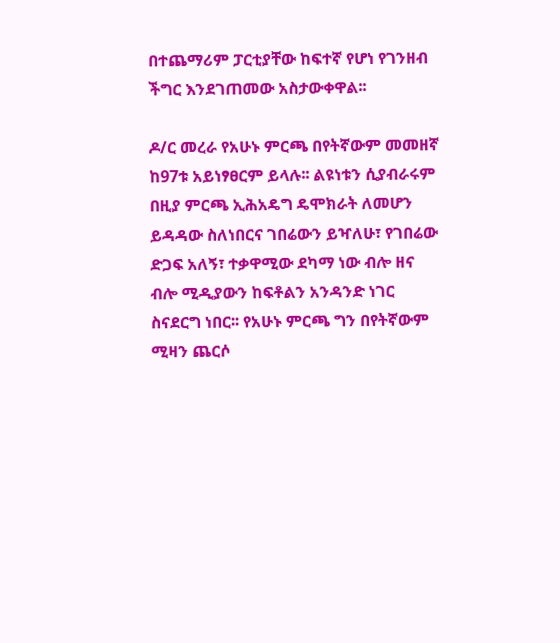በተጨማሪም ፓርቲያቸው ከፍተኛ የሆነ የገንዘብ ችግር እንደገጠመው አስታውቀዋል፡፡

ዶ/ር መረራ የአሁኑ ምርጫ በየትኛውም መመዘኛ ከ97ቱ አይነፃፀርም ይላሉ፡፡ ልዩነቱን ሲያብራሩም በዚያ ምርጫ ኢሕአዴግ ዴሞክራት ለመሆን ይዳዳው ስለነበርና ገበሬውን ይዣለሁ፣ የገበሬው ድጋፍ አለኝ፣ ተቃዋሚው ደካማ ነው ብሎ ዘና ብሎ ሚዲያውን ከፍቶልን አንዳንድ ነገር ስናደርግ ነበር፡፡ የአሁኑ ምርጫ ግን በየትኛውም ሚዛን ጨርሶ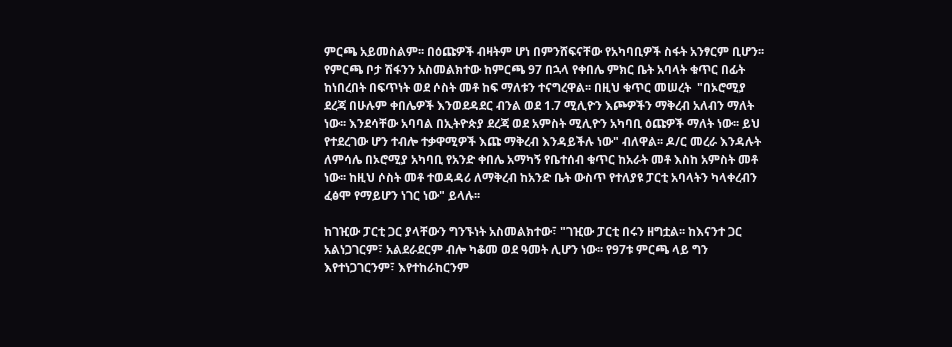ምርጫ አይመስልም፡፡ በዕጩዎች ብዛትም ሆነ በምንሸፍናቸው የአካባቢዎች ስፋት አንፃርም ቢሆን፡፡ የምርጫ ቦታ ሽፋንን አስመልክተው ከምርጫ 97 በኋላ የቀበሌ ምክር ቤት አባላት ቁጥር በፊት ከነበረበት በፍጥነት ወደ ሶስት መቶ ከፍ ማለቱን ተናግረዋል፡፡ በዚህ ቁጥር መሠረት  "በኦሮሚያ ደረጃ በሁሉም ቀበሌዎች እንወደዳደር ብንል ወደ 1.7 ሚሊዮን እጮዎችን ማቅረብ አለብን ማለት ነው፡፡ እንደሳቸው አባባል በኢትዮጵያ ደረጃ ወደ አምስት ሚሊዮን አካባቢ ዕጩዎች ማለት ነው፡፡ ይህ የተደረገው ሆን ተብሎ ተቃዋሚዎች እጩ ማቅረብ እንዳይችሉ ነው" ብለዋል፡፡ ዶ/ር መረራ እንዳሉት ለምሳሌ በኦሮሚያ አካባቢ የአንድ ቀበሌ አማካኝ የቤተሰብ ቁጥር ከአራት መቶ እስከ አምስት መቶ ነው፡፡ ከዚህ ሶስት መቶ ተወዳዳሪ ለማቅረብ ከአንድ ቤት ውስጥ የተለያዩ ፓርቲ አባላትን ካላቀረብን ፈፅሞ የማይሆን ነገር ነው" ይላሉ፡፡

ከገዢው ፓርቲ ጋር ያላቸውን ግንኙነት አስመልክተው፣ "ገዢው ፓርቲ በሩን ዘግቷል፡፡ ከእናንተ ጋር አልነጋገርም፣ አልደራደርም ብሎ ካቆመ ወደ ዓመት ሊሆን ነው፡፡ የ97ቱ ምርጫ ላይ ግን እየተነጋገርንም፣ እየተከራከርንም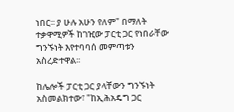ነበር፡፡ ያ ሁሉ አሁን የለም" በማለት ተቃዋሚዎች ከገዢው ፓርቲ ጋር የነበራቸው ግንኙነት እየተባባሰ መምጣቱን አስረድተዋል፡፡

ከሌሎች ፓርቲ ጋር ያላቸውን ግንኙነት አስመልክተው፣ "ከኢሕአዴግ ጋር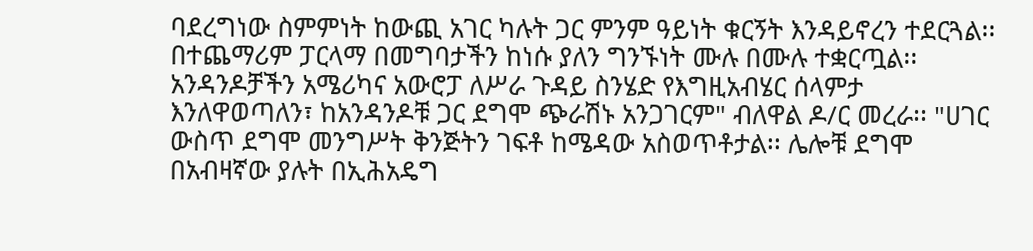ባደረግነው ስምምነት ከውጪ አገር ካሉት ጋር ምንም ዓይነት ቁርኝት እንዳይኖረን ተደርጓል፡፡ በተጨማሪም ፓርላማ በመግባታችን ከነሱ ያለን ግንኙነት ሙሉ በሙሉ ተቋርጧል፡፡ አንዳንዶቻችን አሜሪካና አውሮፓ ለሥራ ጉዳይ ስንሄድ የእግዚአብሄር ሰላምታ እንለዋወጣለን፣ ከአንዳንዶቹ ጋር ደግሞ ጭራሽኑ አንጋገርም" ብለዋል ዶ/ር መረራ፡፡ "ሀገር ውስጥ ደግሞ መንግሥት ቅንጅትን ገፍቶ ከሜዳው አስወጥቶታል፡፡ ሌሎቹ ደግሞ በአብዛኛው ያሉት በኢሕአዴግ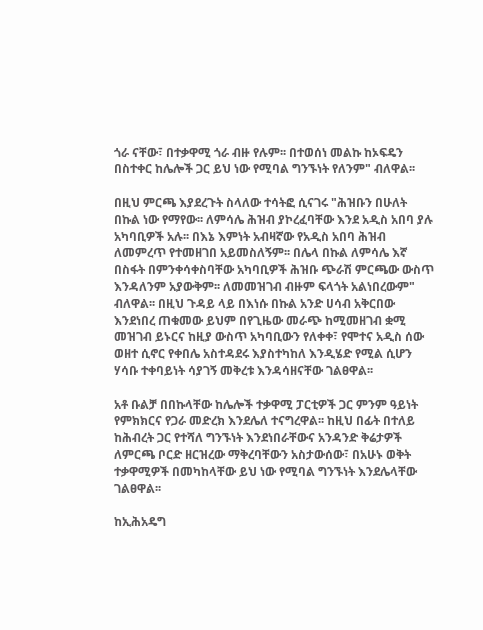ጎራ ናቸው፣ በተቃዋሚ ጎራ ብዙ የሉም፡፡ በተወሰነ መልኩ ከኦፍዴን በስተቀር ከሌሎች ጋር ይህ ነው የሚባል ግንኙነት የለንም" ብለዋል፡፡

በዚህ ምርጫ እያደረጉት ስላለው ተሳትፎ ሲናገሩ "ሕዝቡን በሁለት በኩል ነው የማየው፡፡ ለምሳሌ ሕዝብ ያኮረፈባቸው እንደ አዲስ አበባ ያሉ አካባቢዎች አሉ፡፡ በእኔ እምነት አብዛኛው የአዲስ አበባ ሕዝብ ለመምረጥ የተመዘገበ አይመስለኝም፡፡ በሌላ በኩል ለምሳሌ እኛ በስፋት በምንቀሳቀስባቸው አካባቢዎች ሕዝቡ ጭራሽ ምርጫው ውስጥ እንዳለንም አያውቅም፡፡ ለመመዝገብ ብዙም ፍላጎት አልነበረውም" ብለዋል፡፡ በዚህ ጉዳይ ላይ በእነሱ በኩል አንድ ሀሳብ አቅርበው እንደነበረ ጠቁመው ይህም በየጊዜው መራጭ ከሚመዘገብ ቋሚ መዝገብ ይኑርና ከዚያ ውስጥ አካባቢውን የለቀቀ፣ የሞተና አዲስ ሰው ወዘተ ሲኖር የቀበሌ አስተዳደሩ እያስተካከለ እንዲሄድ የሚል ሲሆን ሃሳቡ ተቀባይነት ሳያገኝ መቅረቱ እንዳሳዘናቸው ገልፀዋል፡፡

አቶ ቡልቻ በበኩላቸው ከሌሎች ተቃዋሚ ፓርቲዎች ጋር ምንም ዓይነት የምክክርና የጋራ መድረክ እንደሌለ ተናግረዋል፡፡ ከዚህ በፊት በተለይ ከሕብረት ጋር የተሻለ ግንኙነት እንደነበራቸውና አንዳንድ ቅሬታዎች ለምርጫ ቦርድ ዘርዝረው ማቅረባቸውን አስታውሰው፣ በአሁኑ ወቅት ተቃዋሚዎች በመካከላቸው ይህ ነው የሚባል ግንኙነት እንደሌላቸው ገልፀዋል፡፡

ከኢሕአዴግ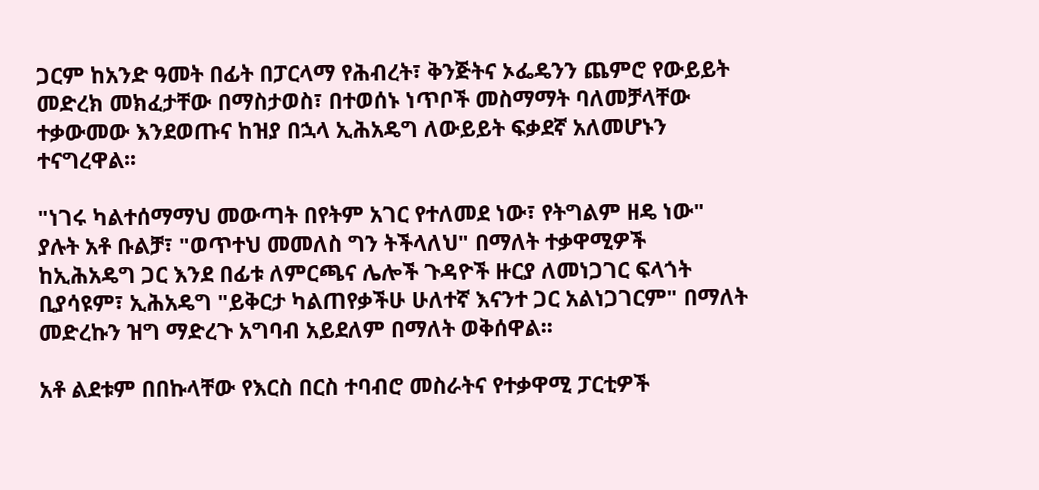ጋርም ከአንድ ዓመት በፊት በፓርላማ የሕብረት፣ ቅንጅትና ኦፌዴንን ጨምሮ የውይይት መድረክ መክፈታቸው በማስታወስ፣ በተወሰኑ ነጥቦች መስማማት ባለመቻላቸው ተቃውመው እንደወጡና ከዝያ በኋላ ኢሕአዴግ ለውይይት ፍቃደኛ አለመሆኑን ተናግረዋል፡፡

"ነገሩ ካልተሰማማህ መውጣት በየትም አገር የተለመደ ነው፣ የትግልም ዘዴ ነው" ያሉት አቶ ቡልቻ፣ "ወጥተህ መመለስ ግን ትችላለህ" በማለት ተቃዋሚዎች ከኢሕአዴግ ጋር እንደ በፊቱ ለምርጫና ሌሎች ጉዳዮች ዙርያ ለመነጋገር ፍላጎት ቢያሳዩም፣ ኢሕአዴግ "ይቅርታ ካልጠየቃችሁ ሁለተኛ እናንተ ጋር አልነጋገርም" በማለት መድረኩን ዝግ ማድረጉ አግባብ አይደለም በማለት ወቅሰዋል፡፡

አቶ ልደቱም በበኩላቸው የእርስ በርስ ተባብሮ መስራትና የተቃዋሚ ፓርቲዎች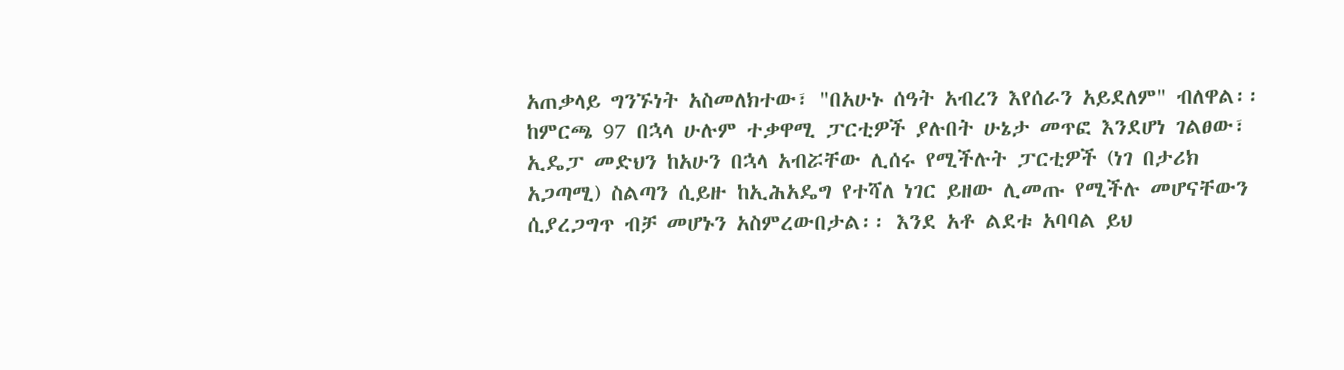አጠቃላይ ግንኙነት አስመለክተው፣ "በአሁኑ ሰዓት አብረን እየሰራን አይደለም" ብለዋል፡፡ ከምርጫ 97 በኋላ ሁሉም ተቃዋሚ ፓርቲዎች ያሉበት ሁኔታ መጥፎ እንደሆነ ገልፀው፣ ኢዴፓ መድህን ከአሁን በኋላ አብሯቸው ሊሰሩ የሚችሉት ፓርቲዎች (ነገ በታሪክ አጋጣሚ) ስልጣን ሲይዙ ከኢሕአዴግ የተሻለ ነገር ይዘው ሊመጡ የሚችሉ መሆናቸውን ሲያረጋግጥ ብቻ መሆኑን አስምረውበታል፡፡ እንደ አቶ ልደቱ አባባል ይህ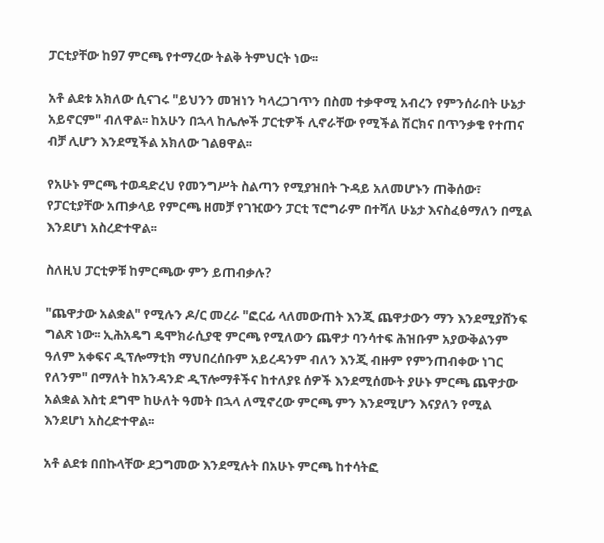ፓርቲያቸው ከ97 ምርጫ የተማረው ትልቅ ትምህርት ነው፡፡

አቶ ልደቱ አክለው ሲናገሩ "ይህንን መዝነን ካላረጋገጥን በስመ ተቃዋሚ አብረን የምንሰራበት ሁኔታ አይኖርም" ብለዋል፡፡ ከአሁን በኋላ ከሌሎች ፓርቲዎች ሊኖራቸው የሚችል ሽርክና በጥንቃቄ የተጠና ብቻ ሊሆን እንደሚችል አክለው ገልፀዋል፡፡

የአሁኑ ምርጫ ተወዳድረህ የመንግሥት ስልጣን የሚያዝበት ጉዳይ አለመሆኑን ጠቅሰው፣ የፓርቲያቸው አጠቃላይ የምርጫ ዘመቻ የገዢውን ፓርቲ ፕሮግራም በተሻለ ሁኔታ እናስፈፅማለን በሚል እንደሆነ አስረድተዋል፡፡

ስለዚህ ፓርቲዎቹ ከምርጫው ምን ይጠብቃሉ?

"ጨዋታው አልቋል" የሚሉን ዶ/ር መረራ "ፎርፊ ላለመውጠት እንጂ ጨዋታውን ማን እንደሚያሸንፍ ግልጽ ነው፡፡ ኢሕአዴግ ዴሞክራሲያዊ ምርጫ የሚለውን ጨዋታ ባንሳተፍ ሕዝቡም አያውቅልንም ዓለም አቀፍና ዲፕሎማቲክ ማህበረሰቡም አይረዳንም ብለን እንጂ ብዙም የምንጠብቀው ነገር የለንም" በማለት ከአንዳንድ ዲፕሎማቶችና ከተለያዩ ሰዎች እንደሚሰሙት ያሁኑ ምርጫ ጨዋታው አልቋል እስቲ ደግሞ ከሁለት ዓመት በኋላ ለሚኖረው ምርጫ ምን እንደሚሆን እናያለን የሚል እንደሆነ አስረድተዋል፡፡

አቶ ልደቱ በበኩላቸው ደጋግመው እንደሚሉት በአሁኑ ምርጫ ከተሳትፎ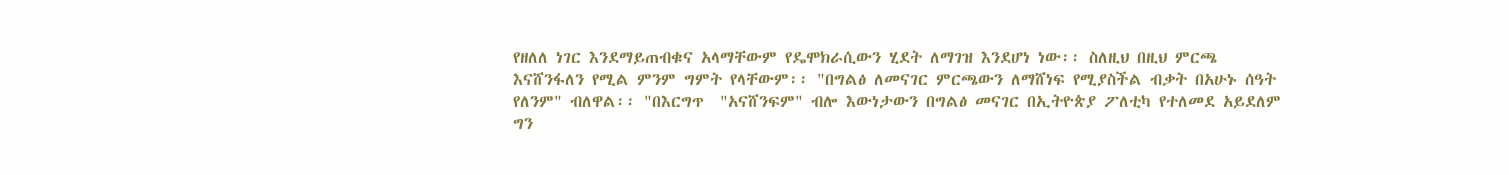የዘለለ ነገር እንደማይጠብቁና አላማቸውም የዴሞክራሲውን ሂደት ለማገዝ እንደሆነ ነው፡፡ ስለዚህ በዚህ ምርጫ እናሸንፋለን የሚል ምንም ግምት የላቸውም፡፡ "በግልፅ ለመናገር ምርጫውን ለማሸነፍ የሚያስችል ብቃት በአሁኑ ሰዓት የለንም" ብለዋል፡፡ "በእርግጥ  "አናሸንፍም" ብሎ እውነታውን በግልፅ መናገር በኢትዮጵያ ፖለቲካ የተለመደ አይደለም ግን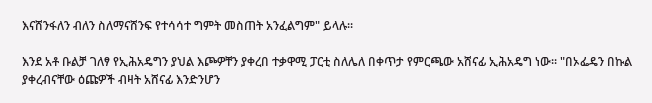እናሸንፋለን ብለን ስለማናሸንፍ የተሳሳተ ግምት መስጠት አንፈልግም" ይላሉ፡፡

እንደ አቶ ቡልቻ ገለፃ የኢሕአዴግን ያህል እጮዎቸን ያቀረበ ተቃዋሚ ፓርቲ ስለሌለ በቀጥታ የምርጫው አሸናፊ ኢሕአዴግ ነው፡፡ "በኦፌዴን በኩል ያቀረብናቸው ዕጩዎች ብዛት አሸናፊ እንድንሆን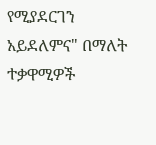የሚያደርገን አይደለምና" በማለት ተቃዋሚዎች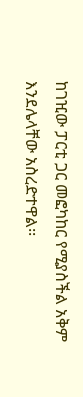ከገዢው ፓርቲ ጋር መፎካከር የሚያስችል አቅም እንደሌላቸው አስረድተዋል፡፡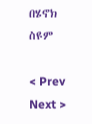በሄኖክ ስዩም

< Prev   Next >